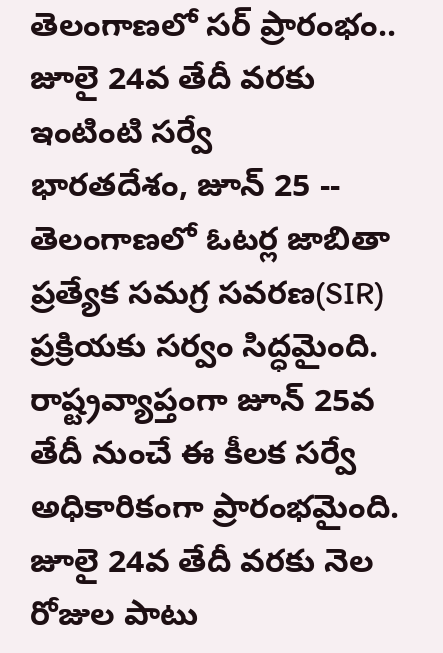తెలంగాణలో సర్ ప్రారంభం.. జూలై 24వ తేదీ వరకు ఇంటింటి సర్వే
భారతదేశం, జూన్ 25 -- తెలంగాణలో ఓటర్ల జాబితా ప్రత్యేక సమగ్ర సవరణ(SIR) ప్రక్రియకు సర్వం సిద్ధమైంది. రాష్ట్రవ్యాప్తంగా జూన్ 25వ తేదీ నుంచే ఈ కీలక సర్వే అధికారికంగా ప్రారంభమైంది. జూలై 24వ తేదీ వరకు నెల రోజుల పాటు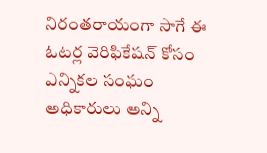నిరంతరాయంగా సాగే ఈ ఓటర్ల వెరిఫికేషన్ కోసం ఎన్నికల సంఘం అధికారులు అన్ని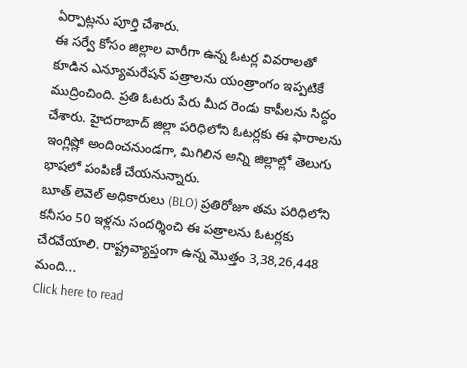ఏర్పాట్లను పూర్తి చేశారు.
ఈ సర్వే కోసం జిల్లాల వారీగా ఉన్న ఓటర్ల వివరాలతో కూడిన ఎన్యూమరేషన్ పత్రాలను యంత్రాంగం ఇప్పటికే ముద్రించింది. ప్రతి ఓటరు పేరు మీద రెండు కాపీలను సిద్ధం చేశారు. హైదరాబాద్ జిల్లా పరిధిలోని ఓటర్లకు ఈ ఫారాలను ఇంగ్లిష్లో అందించనుండగా, మిగిలిన అన్ని జిల్లాల్లో తెలుగు భాషలో పంపిణీ చేయనున్నారు.
బూత్ లెవెల్ అధికారులు (BLO) ప్రతిరోజూ తమ పరిధిలోని కనీసం 50 ఇళ్లను సందర్శించి ఈ పత్రాలను ఓటర్లకు చేరవేయాలి. రాష్ట్రవ్యాప్తంగా ఉన్న మొత్తం 3,38,26,448 మంది...
Click here to read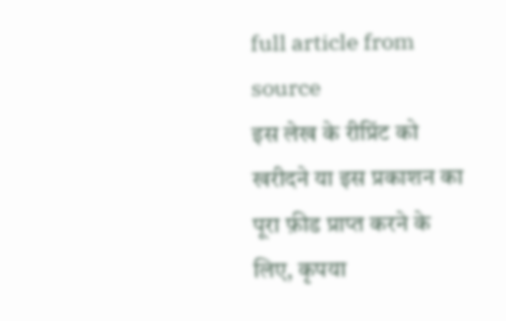full article from source
इस लेख के रीप्रिंट को खरीदने या इस प्रकाशन का पूरा फ़ीड प्राप्त करने के लिए, कृपया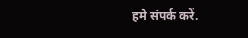हमे संपर्क करें.